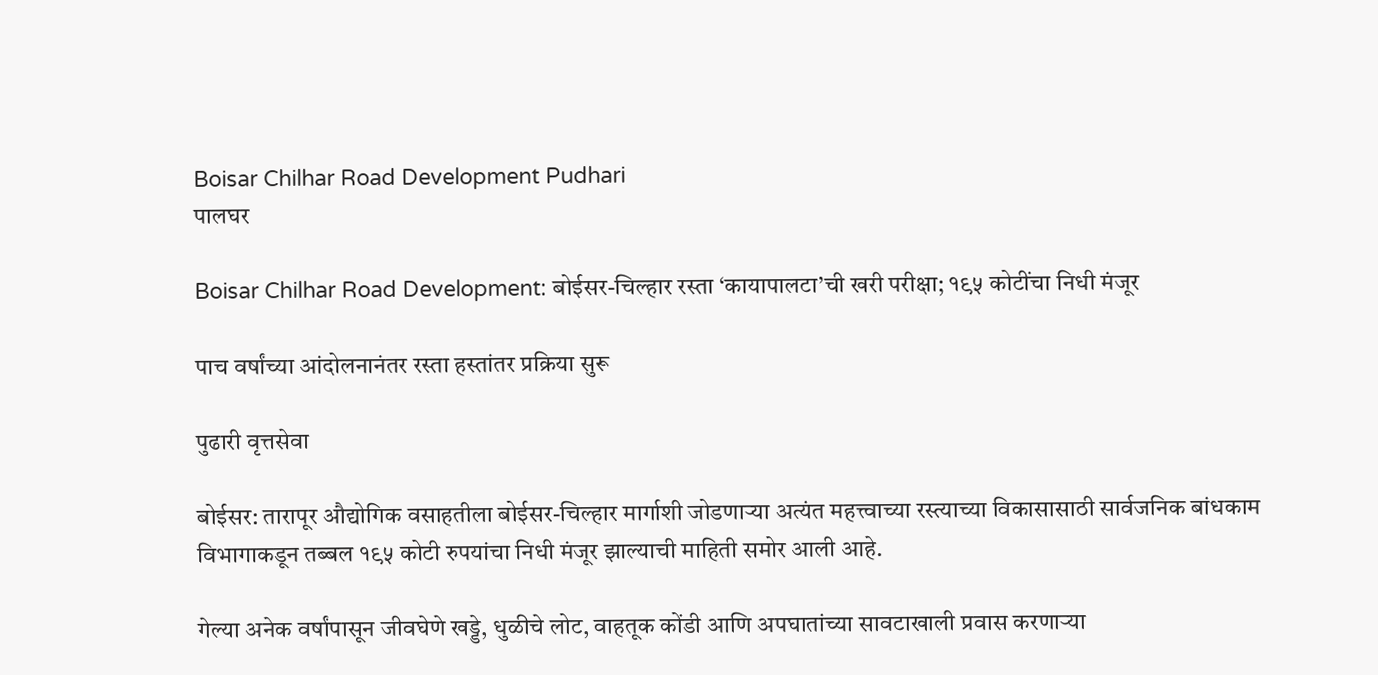Boisar Chilhar Road Development Pudhari
पालघर

Boisar Chilhar Road Development: बोईसर-चिल्हार रस्ता ‘कायापालटा’ची खरी परीक्षा; १९५ कोटींचा निधी मंजूर

पाच वर्षांच्या आंदोलनानंतर रस्ता हस्तांतर प्रक्रिया सुरू

पुढारी वृत्तसेवा

बोईसर: तारापूर औद्योगिक वसाहतीला बोईसर-चिल्हार मार्गाशी जोडणाऱ्या अत्यंत महत्त्वाच्या रस्त्याच्या विकासासाठी सार्वजनिक बांधकाम विभागाकडून तब्बल १९५ कोटी रुपयांचा निधी मंजूर झाल्याची माहिती समोर आली आहे.

गेल्या अनेक वर्षांपासून जीवघेणे खड्डे, धुळीचे लोट, वाहतूक कोंडी आणि अपघातांच्या सावटाखाली प्रवास करणाऱ्या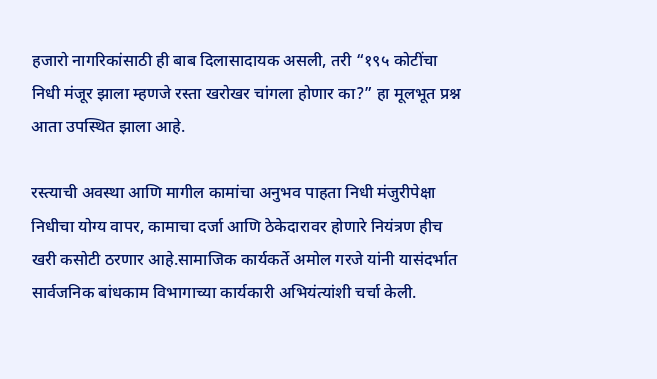हजारो नागरिकांसाठी ही बाब दिलासादायक असली, तरी “१९५ कोटींचा निधी मंजूर झाला म्हणजे रस्ता खरोखर चांगला होणार का?” हा मूलभूत प्रश्न आता उपस्थित झाला आहे.

रस्त्याची अवस्था आणि मागील कामांचा अनुभव पाहता निधी मंजुरीपेक्षा निधीचा योग्य वापर, कामाचा दर्जा आणि ठेकेदारावर होणारे नियंत्रण हीच खरी कसोटी ठरणार आहे.सामाजिक कार्यकर्ते अमोल गरजे यांनी यासंदर्भात सार्वजनिक बांधकाम विभागाच्या कार्यकारी अभियंत्यांशी चर्चा केली.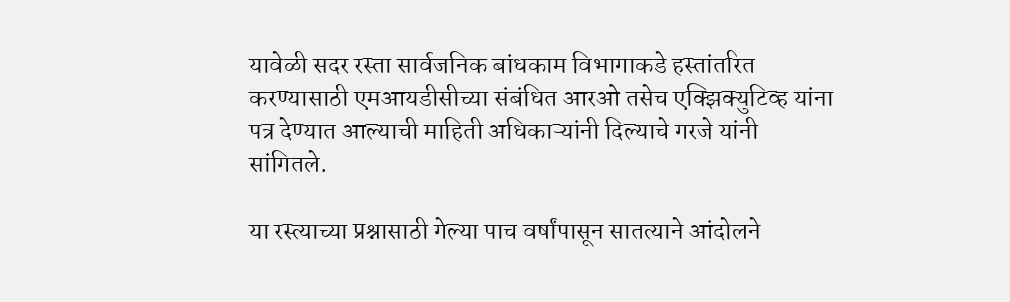यावेळी सदर रस्ता सार्वजनिक बांधकाम विभागाकडे हस्तांतरित करण्यासाठी एमआयडीसीच्या संबंधित आरओ तसेच एक्झिक्युटिव्ह यांना पत्र देण्यात आल्याची माहिती अधिकाऱ्यांनी दिल्याचे गरजे यांनी सांगितले.

या रस्त्याच्या प्रश्नासाठी गेल्या पाच वर्षांपासून सातत्याने आंदोलने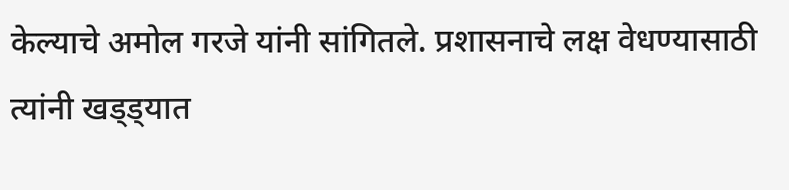केल्याचे अमोल गरजे यांनी सांगितले. प्रशासनाचे लक्ष वेधण्यासाठी त्यांनी खड्ड्यात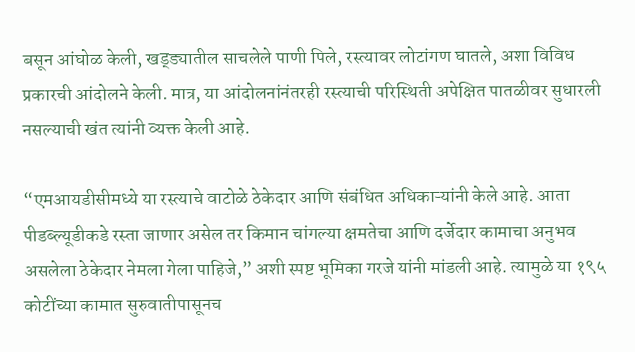बसून आंघोळ केली, खड्ड्यातील साचलेले पाणी पिले, रस्त्यावर लोटांगण घातले, अशा विविध प्रकारची आंदोलने केली. मात्र, या आंदोलनांनंतरही रस्त्याची परिस्थिती अपेक्षित पातळीवर सुधारली नसल्याची खंत त्यांनी व्यक्त केली आहे.

“एमआयडीसीमध्ये या रस्त्याचे वाटोळे ठेकेदार आणि संबंधित अधिकाऱ्यांनी केले आहे. आता पीडब्ल्यूडीकडे रस्ता जाणार असेल तर किमान चांगल्या क्षमतेचा आणि दर्जेदार कामाचा अनुभव असलेला ठेकेदार नेमला गेला पाहिजे,” अशी स्पष्ट भूमिका गरजे यांनी मांडली आहे. त्यामुळे या १९५ कोटींच्या कामात सुरुवातीपासूनच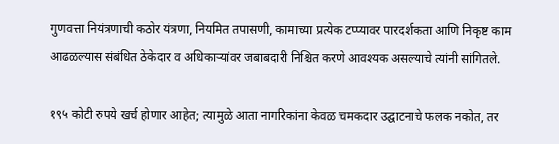गुणवत्ता नियंत्रणाची कठोर यंत्रणा, नियमित तपासणी, कामाच्या प्रत्येक टप्प्यावर पारदर्शकता आणि निकृष्ट काम आढळल्यास संबंधित ठेकेदार व अधिकाऱ्यांवर जबाबदारी निश्चित करणे आवश्यक असल्याचे त्यांनी सांगितले.

१९५ कोटी रुपये खर्च होणार आहेत; त्यामुळे आता नागरिकांना केवळ चमकदार उद्घाटनाचे फलक नकोत, तर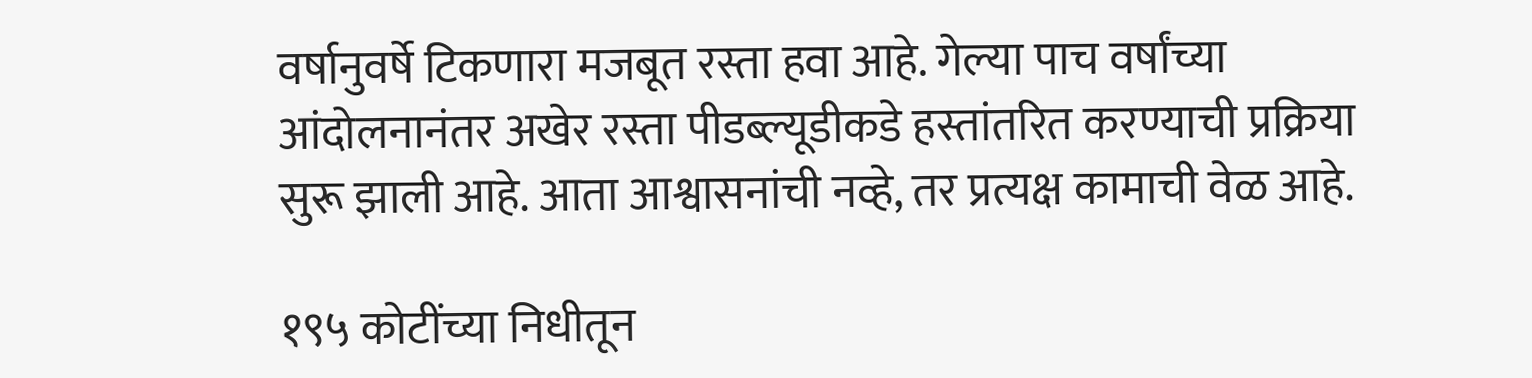वर्षानुवर्षे टिकणारा मजबूत रस्ता हवा आहे. गेल्या पाच वर्षांच्या आंदोलनानंतर अखेर रस्ता पीडब्ल्यूडीकडे हस्तांतरित करण्याची प्रक्रिया सुरू झाली आहे. आता आश्वासनांची नव्हे, तर प्रत्यक्ष कामाची वेळ आहे.

१९५ कोटींच्या निधीतून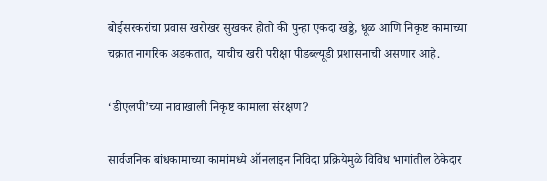बोईसरकरांचा प्रवास खरोखर सुखकर होतो की पुन्हा एकदा खड्डे, धूळ आणि निकृष्ट कामाच्या चक्रात नागरिक अडकतात, याचीच खरी परीक्षा पीडब्ल्यूडी प्रशासनाची असणार आहे.

‘डीएलपी’च्या नावाखाली निकृष्ट कामाला संरक्षण?

सार्वजनिक बांधकामाच्या कामांमध्ये ऑनलाइन निविदा प्रक्रियेमुळे विविध भागांतील ठेकेदार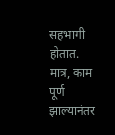सहभागी होतात. मात्र, काम पूर्ण झाल्यानंतर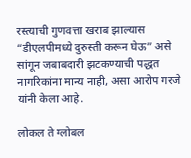रस्त्याची गुणवत्ता खराब झाल्यास “डीएलपीमध्ये दुरुस्ती करून घेऊ” असे सांगून जबाबदारी झटकण्याची पद्धत नागरिकांना मान्य नाही, असा आरोप गरजे यांनी केला आहे.

लोकल ते ग्लोबल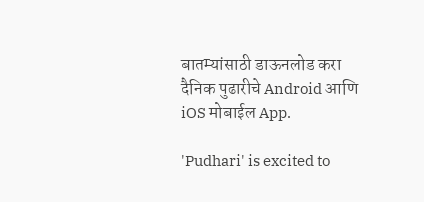बातम्यांसाठी डाऊनलोड करा दैनिक पुढारीचे Android आणि iOS मोबाईल App.

'Pudhari' is excited to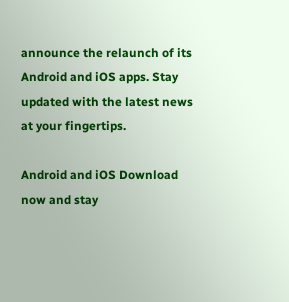announce the relaunch of its Android and iOS apps. Stay updated with the latest news at your fingertips.

Android and iOS Download now and stay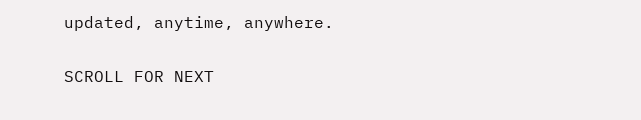updated, anytime, anywhere.

SCROLL FOR NEXT